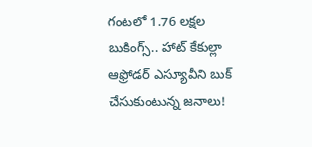గంటలో 1.76 లక్షల బుకింగ్స్.. హాట్ కేకుల్లా ఆఫ్రోడర్ ఎస్యూవీని బుక్ చేసుకుంటున్న జనాలు!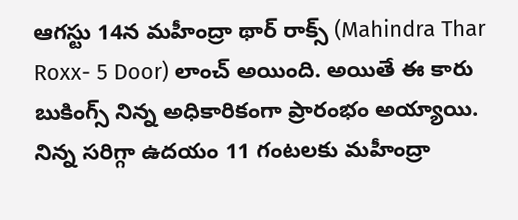ఆగస్టు 14న మహీంద్రా థార్ రాక్స్ (Mahindra Thar Roxx- 5 Door) లాంచ్ అయింది. అయితే ఈ కారు బుకింగ్స్ నిన్న అధికారికంగా ప్రారంభం అయ్యాయి. నిన్న సరిగ్గా ఉదయం 11 గంటలకు మహీంద్రా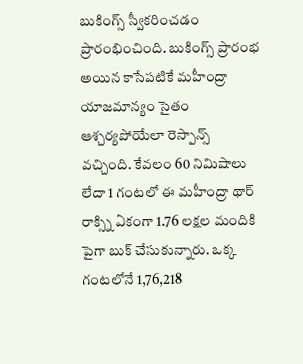బుకింగ్స్ స్వీకరించడం ప్రారంభించింది. బుకింగ్స్ ప్రారంభ అయిన కాసేపటికే మహీంద్రా యాజమాన్యం సైతం ఆశ్చర్యపోయేలా రెస్పాన్స్ వచ్చింది. కేవలం 60 నిమిషాలు లేదా 1 గంటలో ఈ మహీంద్రా థార్ రాక్స్ని ఏకంగా 1.76 లక్షల మందికి పైగా బుక్ చేసుకున్నారు. ఒక్క గంటలోనే 1,76,218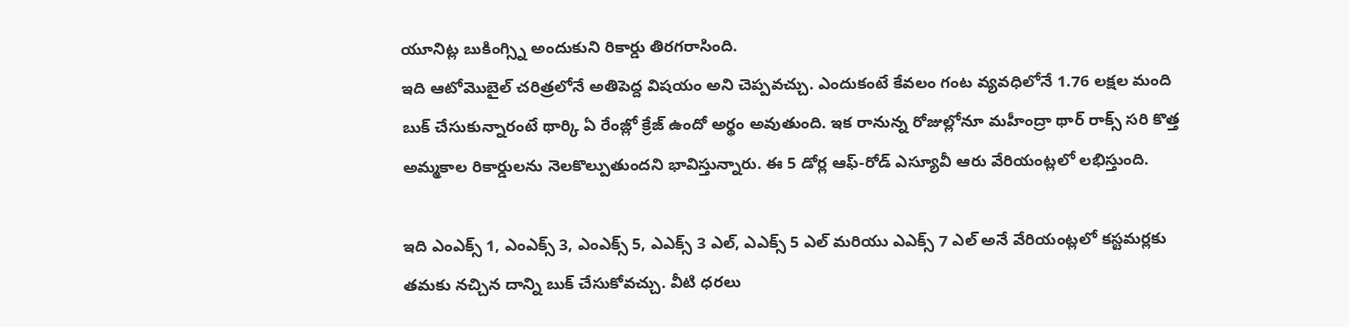యూనిట్ల బుకింగ్స్ని అందుకుని రికార్డు తిరగరాసింది.
ఇది ఆటోమొబైల్ చరిత్రలోనే అతిపెద్ద విషయం అని చెప్పవచ్చు. ఎందుకంటే కేవలం గంట వ్యవధిలోనే 1.76 లక్షల మంది బుక్ చేసుకున్నారంటే థార్కి ఏ రేంజ్లో క్రేజ్ ఉందో అర్థం అవుతుంది. ఇక రానున్న రోజుల్లోనూ మహీంద్రా థార్ రాక్స్ సరి కొత్త అమ్మకాల రికార్డులను నెలకొల్పుతుందని భావిస్తున్నారు. ఈ 5 డోర్ల ఆఫ్-రోడ్ ఎస్యూవీ ఆరు వేరియంట్లలో లభిస్తుంది.

ఇది ఎంఎక్స్ 1, ఎంఎక్స్ 3, ఎంఎక్స్ 5, ఎఎక్స్ 3 ఎల్, ఎఎక్స్ 5 ఎల్ మరియు ఎఎక్స్ 7 ఎల్ అనే వేరియంట్లలో కస్టమర్లకు తమకు నచ్చిన దాన్ని బుక్ చేసుకోవచ్చు. వీటి ధరలు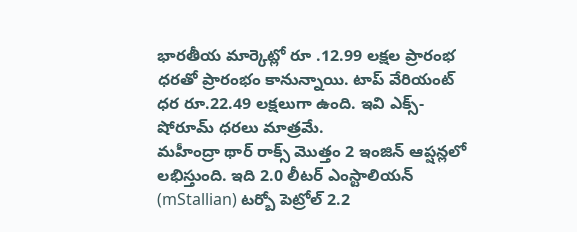భారతీయ మార్కెట్లో రూ .12.99 లక్షల ప్రారంభ ధరతో ప్రారంభం కానున్నాయి. టాప్ వేరియంట్ ధర రూ.22.49 లక్షలుగా ఉంది. ఇవి ఎక్స్-షోరూమ్ ధరలు మాత్రమే.
మహీంద్రా థార్ రాక్స్ మొత్తం 2 ఇంజిన్ ఆప్షన్లలో లభిస్తుంది. ఇది 2.0 లీటర్ ఎంస్టాలియన్ (mStallian) టర్బో పెట్రోల్ 2.2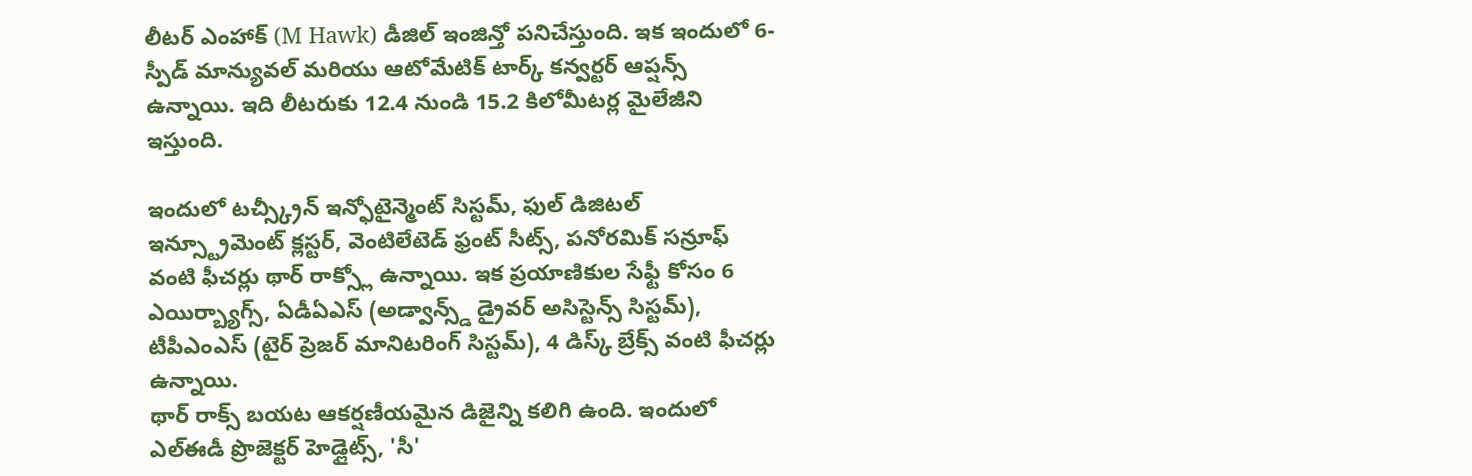లీటర్ ఎంహాక్ (M Hawk) డీజిల్ ఇంజిన్తో పనిచేస్తుంది. ఇక ఇందులో 6-స్పీడ్ మాన్యువల్ మరియు ఆటోమేటిక్ టార్క్ కన్వర్టర్ ఆప్షన్స్ ఉన్నాయి. ఇది లీటరుకు 12.4 నుండి 15.2 కిలోమీటర్ల మైలేజీని ఇస్తుంది.

ఇందులో టచ్స్క్రీన్ ఇన్ఫోటైన్మెంట్ సిస్టమ్, ఫుల్ డిజిటల్ ఇన్స్ట్రూమెంట్ క్లస్టర్, వెంటిలేటెడ్ ఫ్రంట్ సీట్స్, పనోరమిక్ సన్రూఫ్ వంటి ఫీచర్లు థార్ రాక్స్లో ఉన్నాయి. ఇక ప్రయాణికుల సేఫ్టీ కోసం 6 ఎయిర్బ్యాగ్స్, ఏడీఏఎస్ (అడ్వాన్స్డ్ డ్రైవర్ అసిస్టెన్స్ సిస్టమ్), టీపీఎంఎస్ (టైర్ ప్రెజర్ మానిటరింగ్ సిస్టమ్), 4 డిస్క్ బ్రేక్స్ వంటి ఫీచర్లు ఉన్నాయి.
థార్ రాక్స్ బయట ఆకర్షణీయమైన డిజైన్ని కలిగి ఉంది. ఇందులో ఎల్ఈడీ ప్రొజెక్టర్ హెడ్లైట్స్, 'సీ'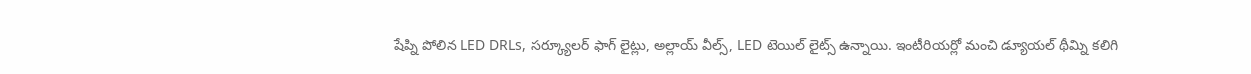షేప్ని పోలిన LED DRLs, సర్క్యూలర్ ఫాగ్ లైట్లు, అల్లాయ్ వీల్స్, LED టెయిల్ లైట్స్ ఉన్నాయి. ఇంటీరియర్లో మంచి డ్యూయల్ థీమ్ని కలిగి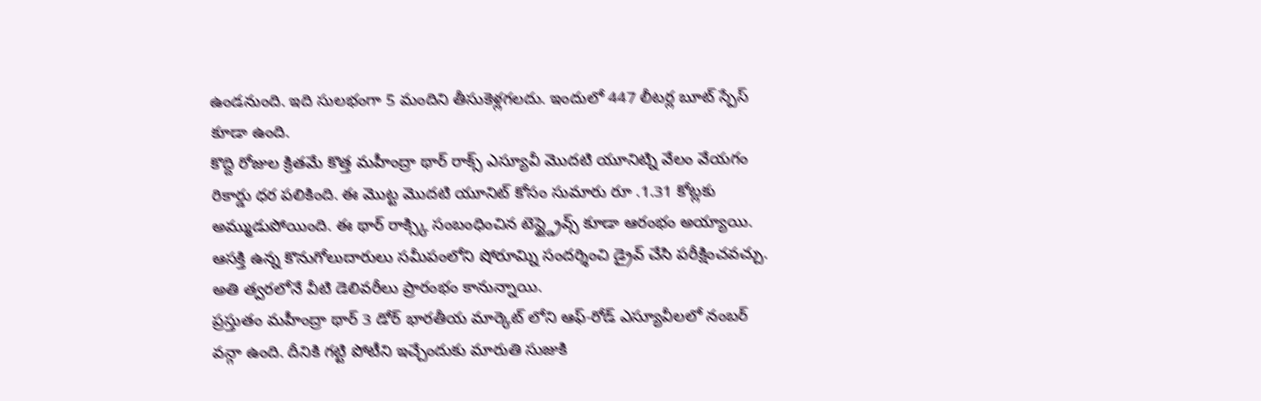ఉండనుంది. ఇది సులభంగా 5 మందిని తీసుకెళ్లగలదు. ఇందులో 447 లీటర్ల బూట్ స్పేస్ కూడా ఉంది.
కొద్ది రోజుల క్రితమే కొత్త మహీంద్రా థార్ రాక్స్ ఎస్యూవీ మొదటి యూనిట్ని వేలం వేయగం రికార్డు ధర పలికింది. ఈ మొట్ట మొదటి యూనిట్ కోసం సుమారు రూ .1.31 కోట్లకు అమ్ముడుపోయింది. ఈ థార్ రాక్స్కి సంబంధించిన టెస్ట్డ్రైవ్స్ కూడా ఆరంభం అయ్యాయి. ఆసక్తి ఉన్న కొనుగోలుదారులు సమీపంలోని షోరూమ్ని సందర్శించి డ్రైవ్ చేసి పరీక్షించవచ్చు. అతి త్వరలోనే వీటి డెలివరీలు ప్రారంభం కానున్నాయి.
ప్రస్తుతం మహీంద్రా థార్ 3 డోర్ భారతీయ మార్కెట్ లోని ఆఫ్-రోడ్ ఎస్యూవీలలో నంబర్ వన్గా ఉంది. దీనికి గట్టి పోటీని ఇచ్చేందుకు మారుతి సుజుకి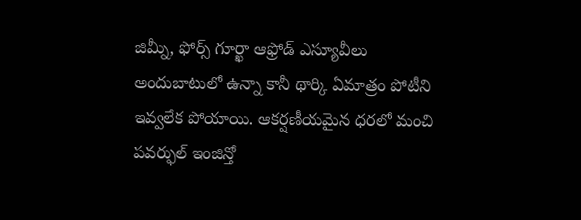జిమ్నీ, ఫోర్స్ గూర్ఖా ఆఫ్రోడ్ ఎస్యూవీలు అందుబాటులో ఉన్నా కానీ థార్కి ఏమాత్రం పోటీని ఇవ్వలేక పోయాయి. ఆకర్షణీయమైన ధరలో మంచి పవర్ఫుల్ ఇంజిన్తో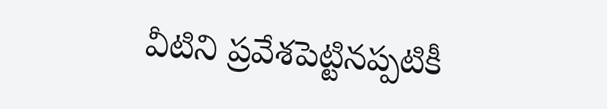వీటిని ప్రవేశపెట్టినప్పటికీ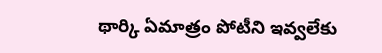థార్కి ఏమాత్రం పోటీని ఇవ్వలేకు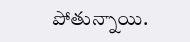పోతున్నాయి.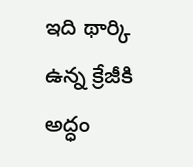ఇది థార్కి ఉన్న క్రేజీకి అద్ధం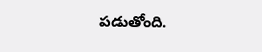పడుతోంది.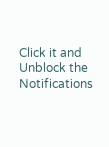Click it and Unblock the Notifications